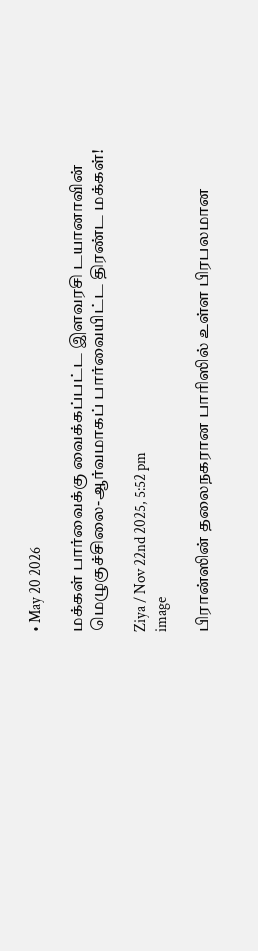• May 20 2026

மக்கள் பார்வைக்கு வைக்கப்பட்ட இளவரசி டயானாவின் மெழுகுச்சிலை-ஆர்வமாகப் பார்வையிட்ட திரண்ட மக்கள்!

Ziya / Nov 22nd 2025, 5:52 pm
image

பிரான்ஸின் தலைநகரான பாரிஸில் உள்ள பிரபலமான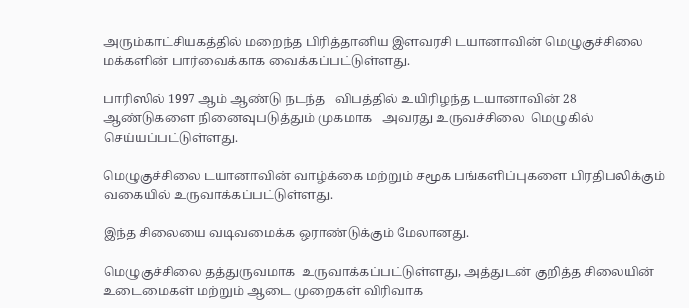அரும்காட்சியகத்தில் மறைந்த பிரித்தானிய இளவரசி டயானாவின் மெழுகுச்சிலை மக்களின் பார்வைக்காக வைக்கப்பட்டுள்ளது.

பாரிஸில் 1997 ஆம் ஆண்டு நடந்த   விபத்தில் உயிரிழந்த டயானாவின் 28 ஆண்டுகளை நினைவுபடுத்தும் முகமாக   அவரது உருவச்சிலை  மெழுகில் செய்யப்பட்டுள்ளது.

மெழுகுச்சிலை டயானாவின் வாழ்க்கை மற்றும் சமூக பங்களிப்புகளை பிரதிபலிக்கும் வகையில் உருவாக்கப்பட்டுள்ளது.

இந்த சிலையை வடிவமைக்க ஒராண்டுக்கும் மேலானது.

மெழுகுச்சிலை தத்துருவமாக  உருவாக்கப்பட்டுள்ளது, அத்துடன் குறித்த சிலையின்  உடைமைகள் மற்றும் ஆடை முறைகள் விரிவாக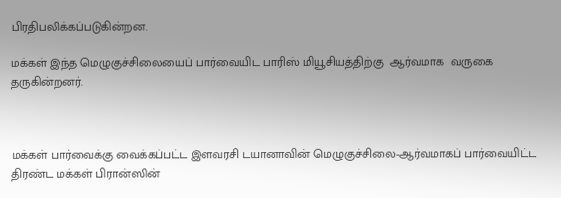பிரதிபலிக்கப்படுகின்றன.

மக்கள் இந்த மெழுகுச்சிலையைப் பார்வையிட பாரிஸ் மியூசியத்திற்கு  ஆர்வமாக  வருகை  தருகின்றனர்.



மக்கள் பார்வைக்கு வைக்கப்பட்ட இளவரசி டயானாவின் மெழுகுச்சிலை-ஆர்வமாகப் பார்வையிட்ட திரண்ட மக்கள் பிரான்ஸின்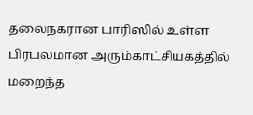தலைநகரான பாரிஸில் உள்ள பிரபலமான அரும்காட்சியகத்தில் மறைந்த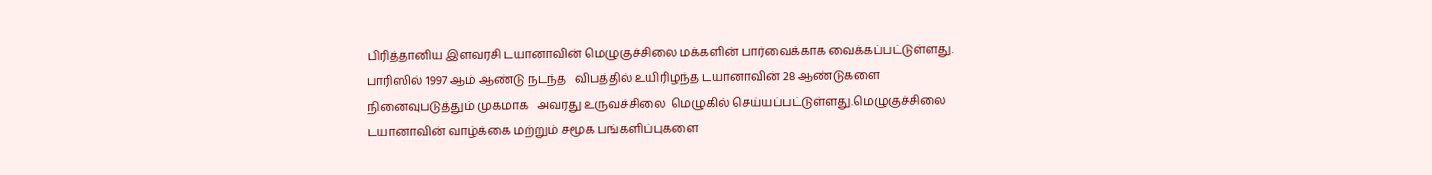பிரித்தானிய இளவரசி டயானாவின் மெழுகுச்சிலை மக்களின் பார்வைக்காக வைக்கப்பட்டுள்ளது. பாரிஸில் 1997 ஆம் ஆண்டு நடந்த   விபத்தில் உயிரிழந்த டயானாவின் 28 ஆண்டுகளை நினைவுபடுத்தும் முகமாக   அவரது உருவச்சிலை  மெழுகில் செய்யப்பட்டுள்ளது.மெழுகுச்சிலை டயானாவின் வாழ்க்கை மற்றும் சமூக பங்களிப்புகளை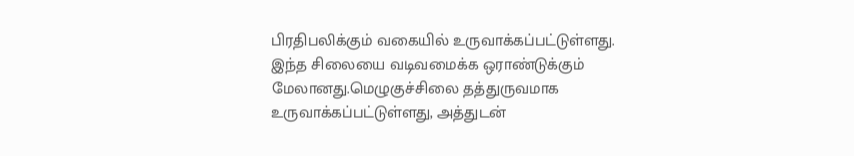பிரதிபலிக்கும் வகையில் உருவாக்கப்பட்டுள்ளது. இந்த சிலையை வடிவமைக்க ஒராண்டுக்கும் மேலானது.மெழுகுச்சிலை தத்துருவமாக  உருவாக்கப்பட்டுள்ளது, அத்துடன்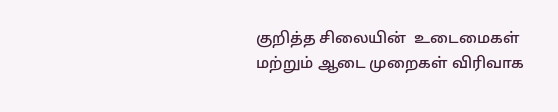குறித்த சிலையின்  உடைமைகள் மற்றும் ஆடை முறைகள் விரிவாக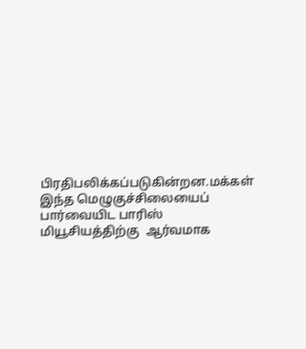பிரதிபலிக்கப்படுகின்றன.மக்கள் இந்த மெழுகுச்சிலையைப் பார்வையிட பாரிஸ் மியூசியத்திற்கு  ஆர்வமாக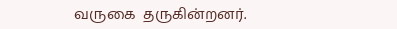வருகை  தருகின்றனர்.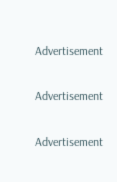Advertisement

Advertisement

Advertisement